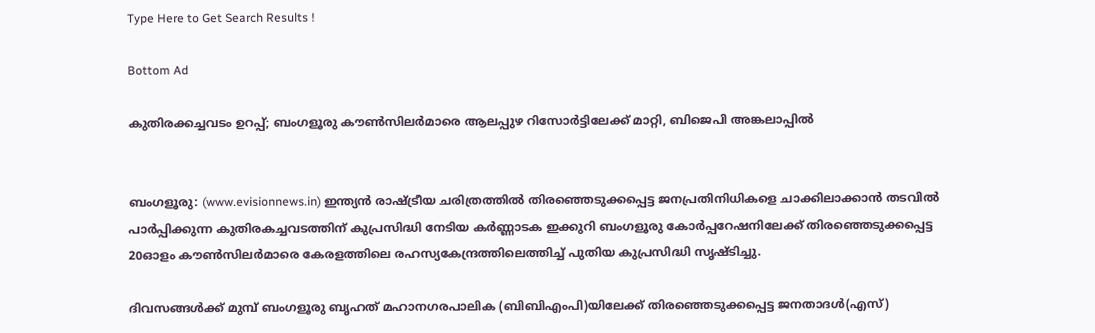Type Here to Get Search Results !

Bottom Ad

കുതിരക്കച്ചവടം ഉറപ്പ്; ബംഗളൂരു കൗണ്‍സിലര്‍മാരെ ആലപ്പുഴ റിസോര്‍ട്ടിലേക്ക് മാറ്റി, ബിജെപി അങ്കലാപ്പില്‍


ബംഗളൂരു: (www.evisionnews.in) ഇന്ത്യന്‍ രാഷ്ട്രീയ ചരിത്രത്തില്‍ തിരഞ്ഞെടുക്കപ്പെട്ട ജനപ്രതിനിധികളെ ചാക്കിലാക്കാന്‍ തടവില്‍ പാര്‍പ്പിക്കുന്ന കുതിരകച്ചവടത്തിന് കുപ്രസിദ്ധി നേടിയ കര്‍ണ്ണാടക ഇക്കുറി ബംഗളൂരു കോര്‍പ്പറേഷനിലേക്ക് തിരഞ്ഞെടുക്കപ്പെട്ട 20ഓളം കൗണ്‍സിലര്‍മാരെ കേരളത്തിലെ രഹസ്യകേന്ദ്രത്തിലെത്തിച്ച് പുതിയ കുപ്രസിദ്ധി സൃഷ്ടിച്ചു.

ദിവസങ്ങള്‍ക്ക് മുമ്പ് ബംഗളൂരു ബൃഹത് മഹാനഗരപാലിക (ബിബിഎംപി)യിലേക്ക് തിരഞ്ഞെടുക്കപ്പെട്ട ജനതാദള്‍(എസ്)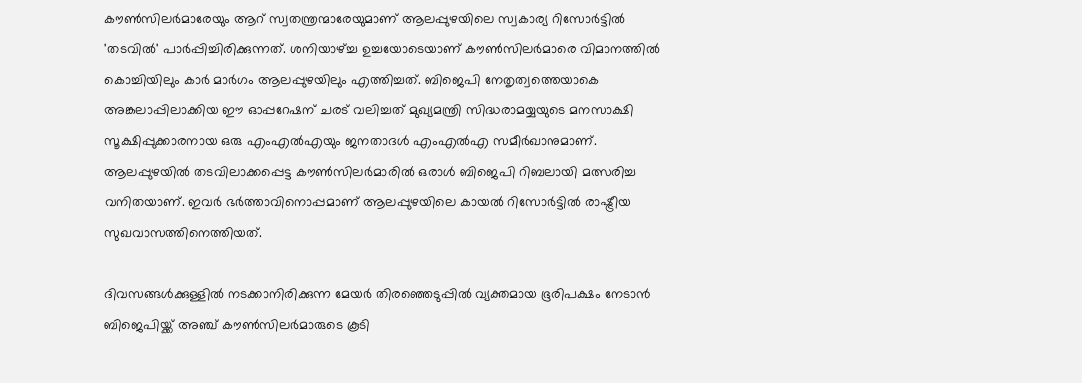കൗണ്‍സിലര്‍മാരേയും ആറ് സ്വതന്ത്രന്മാരേയുമാണ് ആലപ്പുഴയിലെ സ്വകാര്യ റിസോര്‍ട്ടില്‍ 'തടവില്‍' പാര്‍പ്പിച്ചിരിക്കുന്നത്. ശനിയാഴ്ച്ച ഉച്ചയോടെയാണ് കൗണ്‍സിലര്‍മാരെ വിമാനത്തില്‍ കൊച്ചിയിലും കാര്‍ മാര്‍ഗം ആലപ്പുഴയിലും എത്തിച്ചത്. ബിജെപി നേതൃത്വത്തെയാകെ അങ്കലാപ്പിലാക്കിയ ഈ ഓപ്പറേഷന് ചരട് വലിച്ചത് മുഖ്യമന്ത്രി സിദ്ധരാമയ്യയുടെ മനസാക്ഷി സൂക്ഷിപ്പുക്കാരനായ ഒരു എംഎല്‍എയും ജനതാദള്‍ എംഎല്‍എ സമീര്‍ഖാനുമാണ്. ആലപ്പുഴയില്‍ തടവിലാക്കപ്പെട്ട കൗണ്‍സിലര്‍മാരില്‍ ഒരാള്‍ ബിജെപി റിബലായി മത്സരിച്ച വനിതയാണ്. ഇവര്‍ ഭര്‍ത്താവിനൊപ്പമാണ് ആലപ്പുഴയിലെ കായല്‍ റിസോര്‍ട്ടില്‍ രാഷ്ട്രീയ സുഖവാസത്തിനെത്തിയത്.

ദിവസങ്ങള്‍ക്കുള്ളില്‍ നടക്കാനിരിക്കുന്ന മേയര്‍ തിരഞ്ഞെടുപ്പില്‍ വ്യക്തമായ ഭൂരിപക്ഷം നേടാന്‍ ബിജെപിയ്ക്ക് അഞ്ച് കൗണ്‍സിലര്‍മാരുടെ കൂടി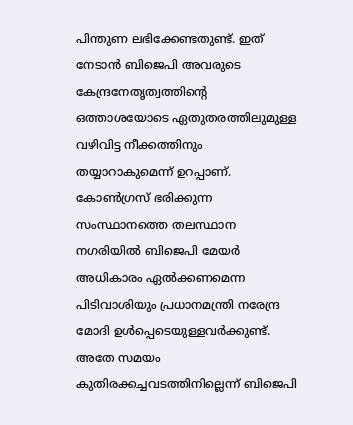പിന്തുണ ലഭിക്കേണ്ടതുണ്ട്. ഇത് നേടാന്‍ ബിജെപി അവരുടെ കേന്ദ്രനേതൃത്വത്തിന്റെ ഒത്താശയോടെ ഏതുതരത്തിലുമുള്ള വഴിവിട്ട നീക്കത്തിനും തയ്യാറാകുമെന്ന് ഉറപ്പാണ്. കോണ്‍ഗ്രസ് ഭരിക്കുന്ന സംസ്ഥാനത്തെ തലസ്ഥാന നഗരിയില്‍ ബിജെപി മേയര്‍ അധികാരം ഏല്‍ക്കണമെന്ന പിടിവാശിയും പ്രധാനമന്ത്രി നരേന്ദ്ര മോദി ഉള്‍പ്പെടെയുള്ളവര്‍ക്കുണ്ട്. അതേ സമയം കുതിരക്കച്ചവടത്തിനില്ലെന്ന് ബിജെപി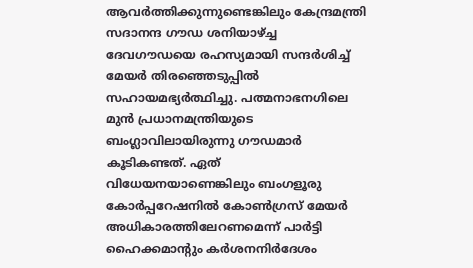ആവര്‍ത്തിക്കുന്നുണ്ടെങ്കിലും കേന്ദ്രമന്ത്രി സദാനന്ദ ഗൗഡ ശനിയാഴ്ച്ച ദേവഗൗഡയെ രഹസ്യമായി സന്ദര്‍ശിച്ച് മേയര്‍ തിരഞ്ഞെടുപ്പില്‍ സഹായമഭ്യര്‍ത്ഥിച്ചു. പത്മനാഭനഗിലെ മുന്‍ പ്രധാനമന്ത്രിയുടെ ബംഗ്ലാവിലായിരുന്നു ഗൗഡമാര്‍ കൂടികണ്ടത്. ഏത് വിധേയനയാണെങ്കിലും ബംഗളൂരു കോര്‍പ്പറേഷനില്‍ കോണ്‍ഗ്രസ് മേയര്‍ അധികാരത്തിലേറണമെന്ന് പാര്‍ട്ടി ഹൈക്കമാന്റും കര്‍ശനനിര്‍ദേശം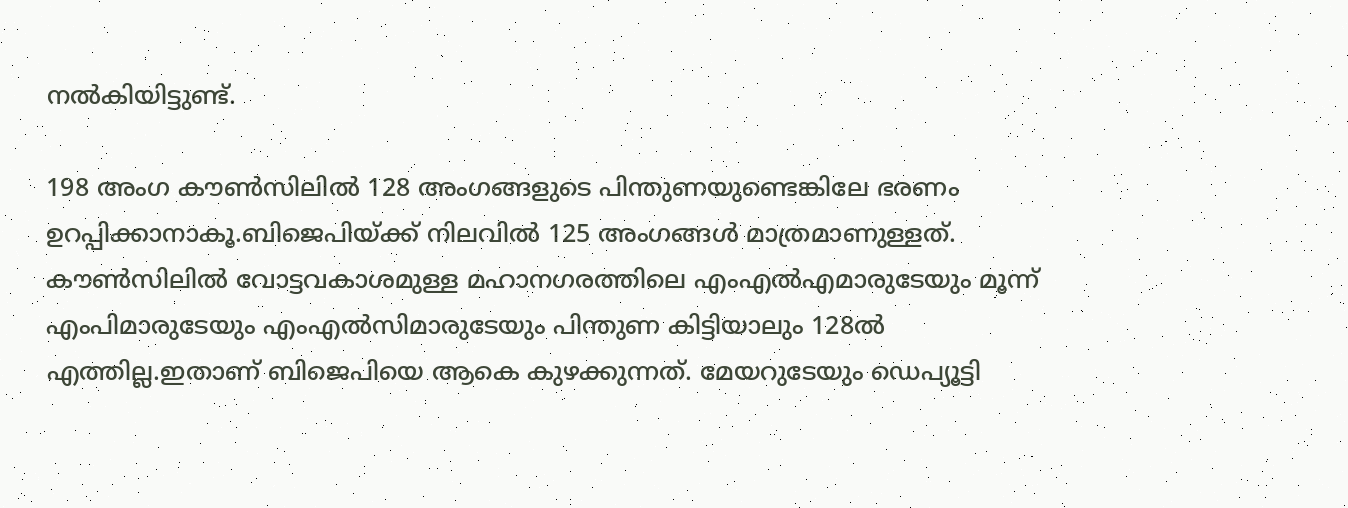നല്‍കിയിട്ടുണ്ട്.

198 അംഗ കൗണ്‍സിലില്‍ 128 അംഗങ്ങളുടെ പിന്തുണയുണ്ടെങ്കിലേ ഭരണം ഉറപ്പിക്കാനാകൂ.ബിജെപിയ്ക്ക് നിലവില്‍ 125 അംഗങ്ങള്‍ മാത്രമാണുള്ളത്. കൗണ്‍സിലില്‍ വോട്ടവകാശമുള്ള മഹാനഗരത്തിലെ എംഎല്‍എമാരുടേയും മൂന്ന് എംപിമാരുടേയും എംഎല്‍സിമാരുടേയും പിന്തുണ കിട്ടിയാലും 128ല്‍ എത്തില്ല.ഇതാണ് ബിജെപിയെ ആകെ കുഴക്കുന്നത്. മേയറുടേയും ഡെപ്യൂട്ടി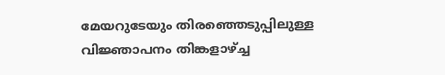മേയറുടേയും തിരഞ്ഞെടുപ്പിലുള്ള വിജ്ഞാപനം തിങ്കളാഴ്ച്ച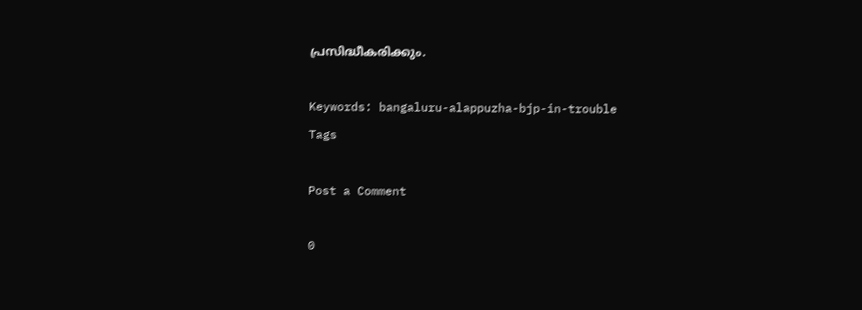പ്രസിദ്ധീകരിക്കും.

Keywords: bangaluru-alappuzha-bjp-in-trouble
Tags

Post a Comment

0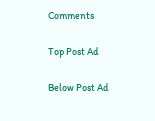Comments

Top Post Ad

Below Post Ad